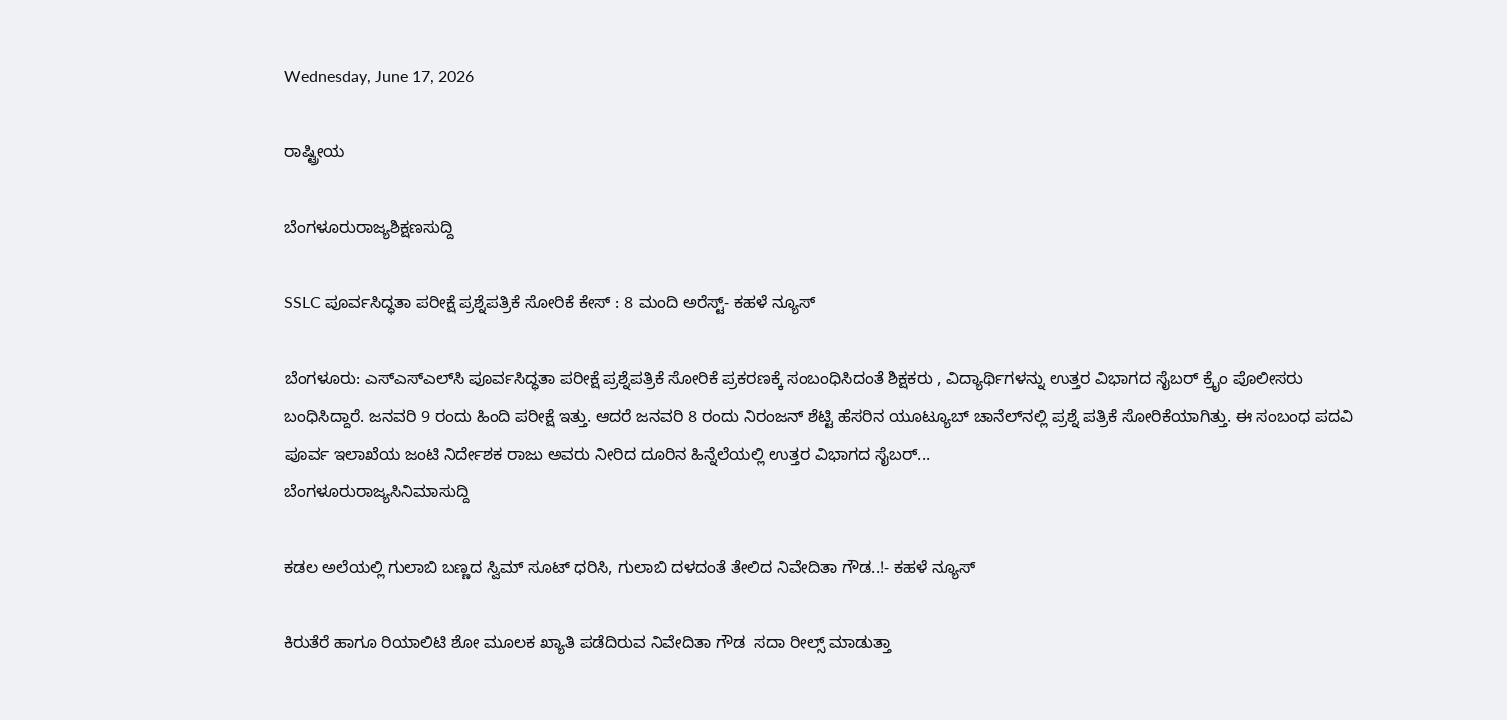Wednesday, June 17, 2026

ರಾಷ್ಟ್ರೀಯ

ಬೆಂಗಳೂರುರಾಜ್ಯಶಿಕ್ಷಣಸುದ್ದಿ

SSLC ಪೂರ್ವಸಿದ್ಧತಾ ಪರೀಕ್ಷೆ ಪ್ರಶ್ನೆಪತ್ರಿಕೆ ಸೋರಿಕೆ ಕೇಸ್‌ : 8 ಮಂದಿ ಅರೆಸ್ಟ್‌- ಕಹಳೆ ನ್ಯೂಸ್

ಬೆಂಗಳೂರು: ಎಸ್‌ಎಸ್‌ಎಲ್‌ಸಿ ಪೂರ್ವಸಿದ್ಧತಾ ಪರೀಕ್ಷೆ ಪ್ರಶ್ನೆಪತ್ರಿಕೆ ಸೋರಿಕೆ ಪ್ರಕರಣಕ್ಕೆ ಸಂಬಂಧಿಸಿದಂತೆ ಶಿಕ್ಷಕರು , ವಿದ್ಯಾರ್ಥಿಗಳನ್ನು ಉತ್ತರ ವಿಭಾಗದ ಸೈಬರ್ ಕ್ರೈಂ ಪೊಲೀಸರು ಬಂಧಿಸಿದ್ದಾರೆ. ಜನವರಿ 9 ರಂದು ಹಿಂದಿ ಪರೀಕ್ಷೆ ಇತ್ತು. ಆದರೆ ಜನವರಿ 8 ರಂದು ನಿರಂಜನ್ ಶೆಟ್ಟಿ ಹೆಸರಿನ ಯೂಟ್ಯೂಬ್‌ ಚಾನೆಲ್‌ನಲ್ಲಿ ಪ್ರಶ್ನೆ ಪತ್ರಿಕೆ ಸೋರಿಕೆಯಾಗಿತ್ತು. ಈ ಸಂಬಂಧ ಪದವಿ ಪೂರ್ವ ಇಲಾಖೆಯ ಜಂಟಿ ನಿರ್ದೇಶಕ ರಾಜು ಅವರು ನೀರಿದ ದೂರಿನ ಹಿನ್ನೆಲೆಯಲ್ಲಿ ಉತ್ತರ ವಿಭಾಗದ ಸೈಬರ್...
ಬೆಂಗಳೂರುರಾಜ್ಯಸಿನಿಮಾಸುದ್ದಿ

ಕಡಲ ಅಲೆಯಲ್ಲಿ ಗುಲಾಬಿ ಬಣ್ಣದ ಸ್ವಿಮ್‌ ಸೂಟ್‌ ಧರಿಸಿ, ಗುಲಾಬಿ ದಳದಂತೆ ತೇಲಿದ ನಿವೇದಿತಾ ಗೌಡ..!- ಕಹಳೆ ನ್ಯೂಸ್

ಕಿರುತೆರೆ ಹಾಗೂ ರಿಯಾಲಿಟಿ ಶೋ ಮೂಲಕ ಖ್ಯಾತಿ ಪಡೆದಿರುವ ನಿವೇದಿತಾ ಗೌಡ  ಸದಾ ರೀಲ್ಸ್ ಮಾಡುತ್ತಾ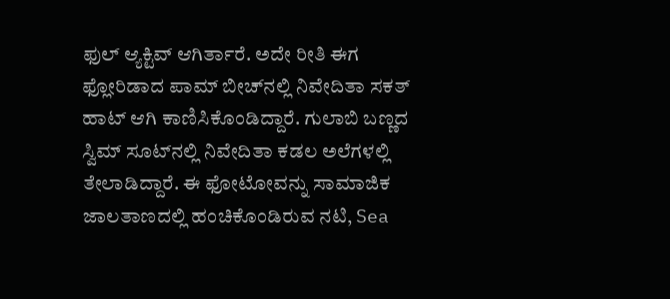ಫುಲ್ ಆ್ಯಕ್ಟಿವ್ ಆಗಿರ್ತಾರೆ. ಅದೇ ರೀತಿ ಈಗ ಫ್ಲೋರಿಡಾದ ಪಾಮ್‌ ಬೀಚ್‌ನಲ್ಲಿ ನಿವೇದಿತಾ ಸಕತ್‌ ಹಾಟ್‌ ಆಗಿ ಕಾಣಿಸಿಕೊಂಡಿದ್ದಾರೆ. ಗುಲಾಬಿ ಬಣ್ಣದ ಸ್ವಿಮ್‌ ಸೂಟ್‌ನಲ್ಲಿ ನಿವೇದಿತಾ ಕಡಲ ಅಲೆಗಳಲ್ಲಿ ತೇಲಾಡಿದ್ದಾರೆ. ಈ ಫೋಟೋವನ್ನು ಸಾಮಾಜಿಕ ಜಾಲತಾಣದಲ್ಲಿ ಹಂಚಿಕೊಂಡಿರುವ ನಟಿ, Sea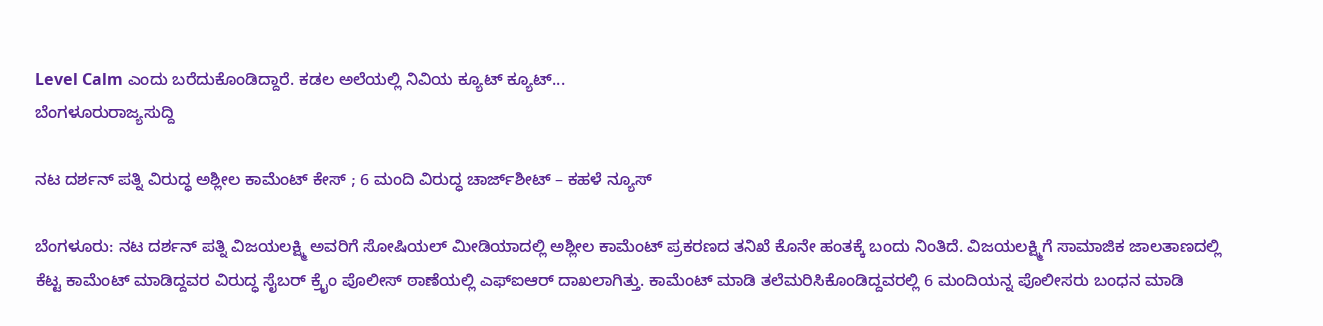Level Calm ಎಂದು ಬರೆದುಕೊಂಡಿದ್ದಾರೆ. ಕಡಲ ಅಲೆಯಲ್ಲಿ ನಿವಿಯ ಕ್ಯೂಟ್‌ ಕ್ಯೂಟ್...
ಬೆಂಗಳೂರುರಾಜ್ಯಸುದ್ದಿ

ನಟ ದರ್ಶನ್‌ ಪತ್ನಿ ವಿರುದ್ಧ ಅಶ್ಲೀಲ ಕಾಮೆಂಟ್‌ ಕೇಸ್‌ ; 6 ಮಂದಿ ವಿರುದ್ಧ ಚಾರ್ಜ್‌ಶೀಟ್‌ – ಕಹಳೆ ನ್ಯೂಸ್

ಬೆಂಗಳೂರು: ನಟ ದರ್ಶನ್ ಪತ್ನಿ ವಿಜಯಲಕ್ಷ್ಮಿ ಅವರಿಗೆ ಸೋಷಿಯಲ್ ಮೀಡಿಯಾದಲ್ಲಿ ಅಶ್ಲೀಲ ಕಾಮೆಂಟ್ ಪ್ರಕರಣದ ತನಿಖೆ ಕೊನೇ ಹಂತಕ್ಕೆ ಬಂದು ನಿಂತಿದೆ. ವಿಜಯಲಕ್ಷ್ಮಿಗೆ ಸಾಮಾಜಿಕ ಜಾಲತಾಣದಲ್ಲಿ ಕೆಟ್ಟ ಕಾಮೆಂಟ್‌ ಮಾಡಿದ್ದವರ ವಿರುದ್ಧ ಸೈಬರ್ ಕ್ರೈಂ ಪೊಲೀಸ್ ಠಾಣೆಯಲ್ಲಿ ಎಫ್‌ಐಆರ್‌ ದಾಖಲಾಗಿತ್ತು. ಕಾಮೆಂಟ್ ಮಾಡಿ ತಲೆಮರಿಸಿಕೊಂಡಿದ್ದವರಲ್ಲಿ 6 ಮಂದಿಯನ್ನ ಪೊಲೀಸರು ಬಂಧನ ಮಾಡಿ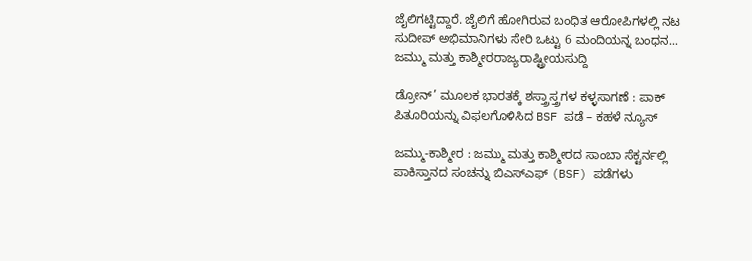ಜೈಲಿಗಟ್ಟಿದ್ದಾರೆ. ಜೈಲಿಗೆ ಹೋಗಿರುವ ಬಂಧಿತ ಆರೋಪಿಗಳಲ್ಲಿ ನಟ ಸುದೀಪ್ ಅಭಿಮಾನಿಗಳು ಸೇರಿ ಒಟ್ಟು 6 ಮಂದಿಯನ್ನ ಬಂಧನ...
ಜಮ್ಮು ಮತ್ತು ಕಾಶ್ಮೀರರಾಜ್ಯರಾಷ್ಟ್ರೀಯಸುದ್ದಿ

ಡ್ರೋನ್’ ಮೂಲಕ ಭಾರತಕ್ಕೆ ಶಸ್ತ್ರಾಸ್ತ್ರಗಳ ಕಳ್ಳಸಾಗಣೆ : ಪಾಕ್ ಪಿತೂರಿಯನ್ನು ವಿಫಲಗೊಳಿಸಿದ BSF ಪಡೆ – ಕಹಳೆ ನ್ಯೂಸ್

ಜಮ್ಮು-ಕಾಶ್ಮೀರ : ಜಮ್ಮು ಮತ್ತು ಕಾಶ್ಮೀರದ ಸಾಂಬಾ ಸೆಕ್ಟರ್ನಲ್ಲಿ ಪಾಕಿಸ್ತಾನದ ಸಂಚನ್ನು ಬಿಎಸ್‌ಎಫ್ (BSF) ಪಡೆಗಳು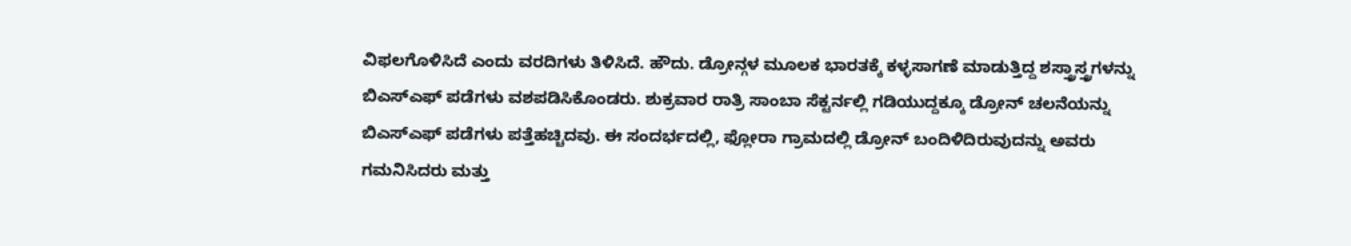ವಿಫಲಗೊಳಿಸಿದೆ ಎಂದು ವರದಿಗಳು ತಿಳಿಸಿದೆ. ಹೌದು. ಡ್ರೋನ್ಗಳ ಮೂಲಕ ಭಾರತಕ್ಕೆ ಕಳ್ಳಸಾಗಣೆ ಮಾಡುತ್ತಿದ್ದ ಶಸ್ತ್ರಾಸ್ತ್ರಗಳನ್ನು ಬಿಎಸ್‌ಎಫ್ ಪಡೆಗಳು ವಶಪಡಿಸಿಕೊಂಡರು. ಶುಕ್ರವಾರ ರಾತ್ರಿ ಸಾಂಬಾ ಸೆಕ್ಟರ್ನಲ್ಲಿ ಗಡಿಯುದ್ದಕ್ಕೂ ಡ್ರೋನ್ ಚಲನೆಯನ್ನು ಬಿಎಸ್‌ಎಫ್ ಪಡೆಗಳು ಪತ್ತೆಹಚ್ಚಿದವು. ಈ ಸಂದರ್ಭದಲ್ಲಿ, ಫ್ಲೋರಾ ಗ್ರಾಮದಲ್ಲಿ ಡ್ರೋನ್ ಬಂದಿಳಿದಿರುವುದನ್ನು ಅವರು ಗಮನಿಸಿದರು ಮತ್ತು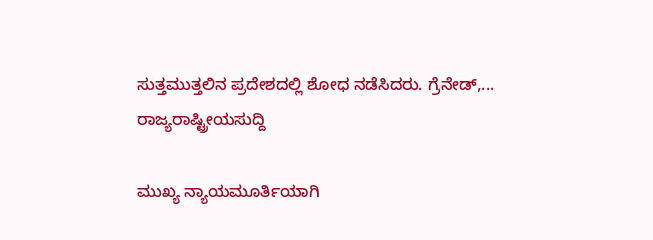ಸುತ್ತಮುತ್ತಲಿನ ಪ್ರದೇಶದಲ್ಲಿ ಶೋಧ ನಡೆಸಿದರು. ಗ್ರೆನೇಡ್,...
ರಾಜ್ಯರಾಷ್ಟ್ರೀಯಸುದ್ದಿ

ಮುಖ್ಯ ನ್ಯಾಯಮೂರ್ತಿಯಾಗಿ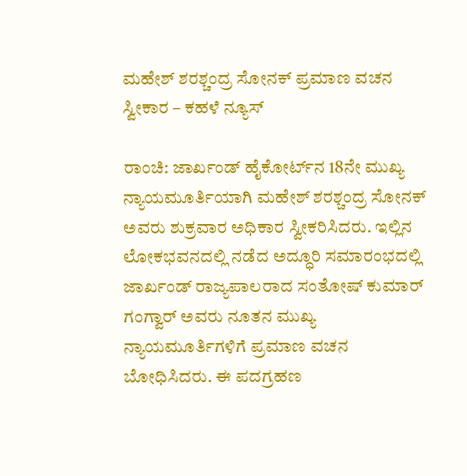ಮಹೇಶ್ ಶರಶ್ಚಂದ್ರ ಸೋನಕ್ ಪ್ರಮಾಣ ವಚನ ಸ್ವೀಕಾರ – ಕಹಳೆ ನ್ಯೂಸ್

ರಾಂಚಿ: ಜಾರ್ಖಂಡ್ ಹೈಕೋರ್ಟ್‌ನ 18ನೇ ಮುಖ್ಯ ನ್ಯಾಯಮೂರ್ತಿಯಾಗಿ ಮಹೇಶ್ ಶರಶ್ಚಂದ್ರ ಸೋನಕ್ ಅವರು ಶುಕ್ರವಾರ ಅಧಿಕಾರ ಸ್ವೀಕರಿಸಿದರು. ಇಲ್ಲಿನ ಲೋಕಭವನದಲ್ಲಿ ನಡೆದ ಅದ್ಧೂರಿ ಸಮಾರಂಭದಲ್ಲಿ ಜಾರ್ಖಂಡ್ ರಾಜ್ಯಪಾಲರಾದ ಸಂತೋಷ್ ಕುಮಾರ್ ಗಂಗ್ವಾರ್ ಅವರು ನೂತನ ಮುಖ್ಯ ನ್ಯಾಯಮೂರ್ತಿಗಳಿಗೆ ಪ್ರಮಾಣ ವಚನ ಬೋಧಿಸಿದರು. ಈ ಪದಗ್ರಹಣ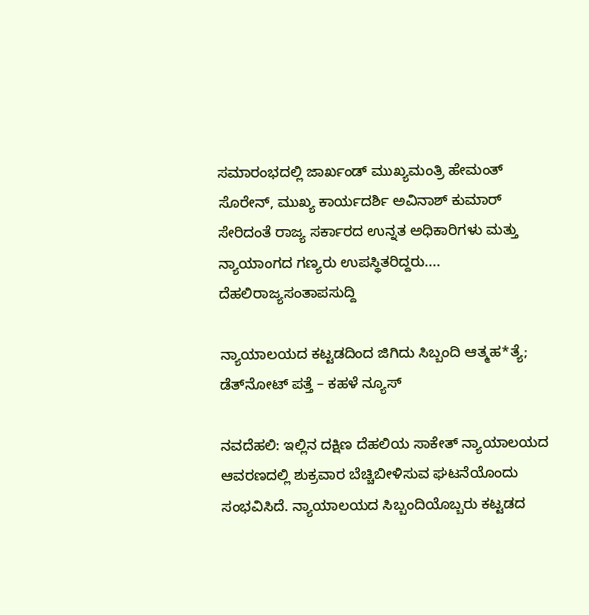ಸಮಾರಂಭದಲ್ಲಿ ಜಾರ್ಖಂಡ್ ಮುಖ್ಯಮಂತ್ರಿ ಹೇಮಂತ್ ಸೊರೇನ್, ಮುಖ್ಯ ಕಾರ್ಯದರ್ಶಿ ಅವಿನಾಶ್ ಕುಮಾರ್ ಸೇರಿದಂತೆ ರಾಜ್ಯ ಸರ್ಕಾರದ ಉನ್ನತ ಅಧಿಕಾರಿಗಳು ಮತ್ತು ನ್ಯಾಯಾಂಗದ ಗಣ್ಯರು ಉಪಸ್ಥಿತರಿದ್ದರು....
ದೆಹಲಿರಾಜ್ಯಸಂತಾಪಸುದ್ದಿ

ನ್ಯಾಯಾಲಯದ ಕಟ್ಟಡದಿಂದ ಜಿಗಿದು ಸಿಬ್ಬಂದಿ ಆತ್ಮಹ*ತ್ಯೆ; ಡೆತ್‌ನೋಟ್ ಪತ್ತೆ – ಕಹಳೆ ನ್ಯೂಸ್

ನವದೆಹಲಿ: ಇಲ್ಲಿನ ದಕ್ಷಿಣ ದೆಹಲಿಯ ಸಾಕೇತ್ ನ್ಯಾಯಾಲಯದ ಆವರಣದಲ್ಲಿ ಶುಕ್ರವಾರ ಬೆಚ್ಚಿಬೀಳಿಸುವ ಘಟನೆಯೊಂದು ಸಂಭವಿಸಿದೆ. ನ್ಯಾಯಾಲಯದ ಸಿಬ್ಬಂದಿಯೊಬ್ಬರು ಕಟ್ಟಡದ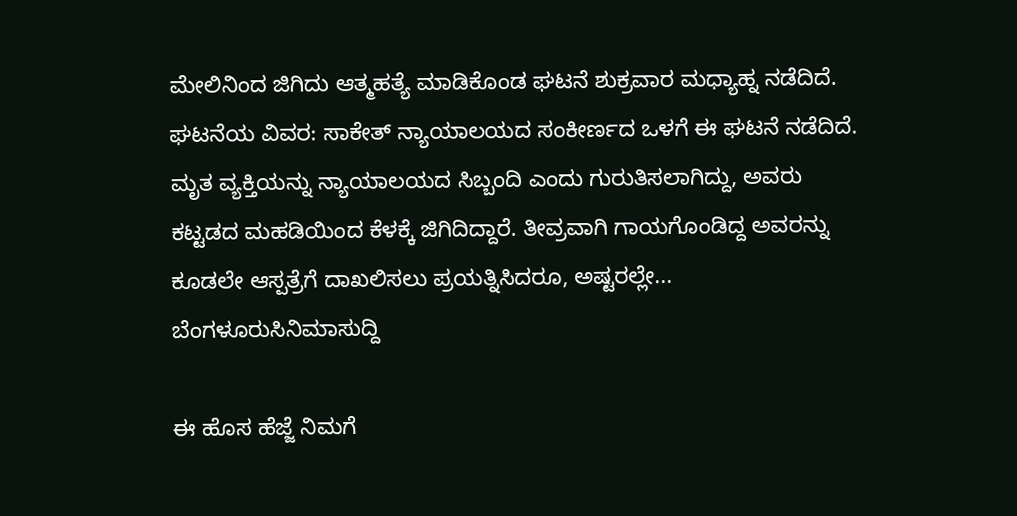ಮೇಲಿನಿಂದ ಜಿಗಿದು ಆತ್ಮಹತ್ಯೆ ಮಾಡಿಕೊಂಡ ಘಟನೆ ಶುಕ್ರವಾರ ಮಧ್ಯಾಹ್ನ ನಡೆದಿದೆ. ಘಟನೆಯ ವಿವರ: ಸಾಕೇತ್ ನ್ಯಾಯಾಲಯದ ಸಂಕೀರ್ಣದ ಒಳಗೆ ಈ ಘಟನೆ ನಡೆದಿದೆ. ಮೃತ ವ್ಯಕ್ತಿಯನ್ನು ನ್ಯಾಯಾಲಯದ ಸಿಬ್ಬಂದಿ ಎಂದು ಗುರುತಿಸಲಾಗಿದ್ದು, ಅವರು ಕಟ್ಟಡದ ಮಹಡಿಯಿಂದ ಕೆಳಕ್ಕೆ ಜಿಗಿದಿದ್ದಾರೆ. ತೀವ್ರವಾಗಿ ಗಾಯಗೊಂಡಿದ್ದ ಅವರನ್ನು ಕೂಡಲೇ ಆಸ್ಪತ್ರೆಗೆ ದಾಖಲಿಸಲು ಪ್ರಯತ್ನಿಸಿದರೂ, ಅಷ್ಟರಲ್ಲೇ...
ಬೆಂಗಳೂರುಸಿನಿಮಾಸುದ್ದಿ

ಈ ಹೊಸ ಹೆಜ್ಜೆ ನಿಮಗೆ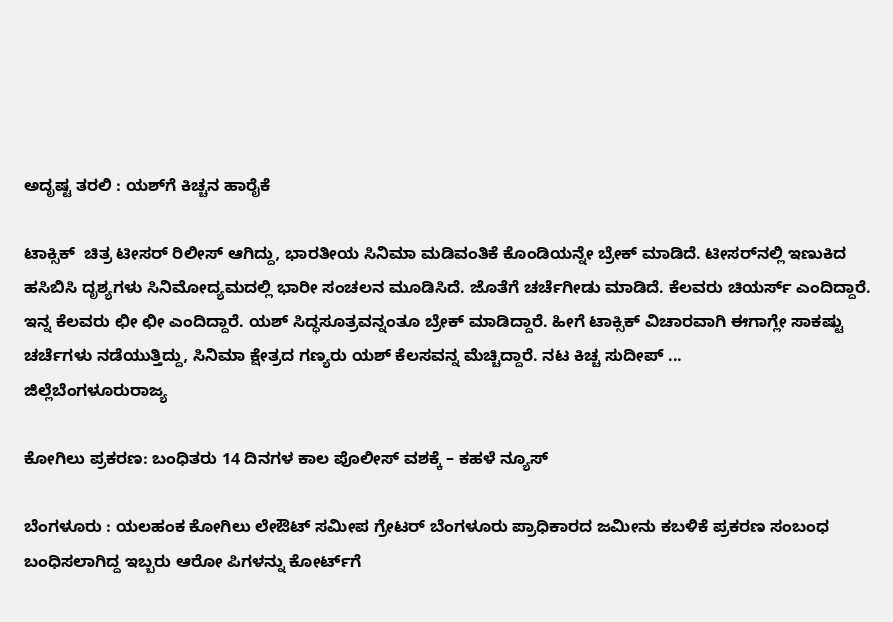ಅದೃಷ್ಟ ತರಲಿ : ಯಶ್‍ಗೆ ಕಿಚ್ಚನ ಹಾರೈಕೆ

ಟಾಕ್ಸಿಕ್  ಚಿತ್ರ ಟೀಸರ್ ರಿಲೀಸ್ ಆಗಿದ್ದು, ಭಾರತೀಯ ಸಿನಿಮಾ ಮಡಿವಂತಿಕೆ ಕೊಂಡಿಯನ್ನೇ ಬ್ರೇಕ್ ಮಾಡಿದೆ. ಟೀಸರ್‌ನಲ್ಲಿ ಇಣುಕಿದ ಹಸಿಬಿಸಿ ದೃಶ್ಯಗಳು ಸಿನಿಮೋದ್ಯಮದಲ್ಲಿ ಭಾರೀ ಸಂಚಲನ ಮೂಡಿಸಿದೆ. ಜೊತೆಗೆ ಚರ್ಚೆಗೀಡು ಮಾಡಿದೆ. ಕೆಲವರು ಚಿಯರ್ಸ್ ಎಂದಿದ್ದಾರೆ. ಇನ್ನ ಕೆಲವರು ಛೀ ಛೀ ಎಂದಿದ್ದಾರೆ. ಯಶ್ ಸಿದ್ಧಸೂತ್ರವನ್ನಂತೂ ಬ್ರೇಕ್ ಮಾಡಿದ್ದಾರೆ. ಹೀಗೆ ಟಾಕ್ಸಿಕ್ ವಿಚಾರವಾಗಿ ಈಗಾಗ್ಲೇ ಸಾಕಷ್ಟು ಚರ್ಚೆಗಳು ನಡೆಯುತ್ತಿದ್ದು, ಸಿನಿಮಾ ಕ್ಷೇತ್ರದ ಗಣ್ಯರು ಯಶ್ ಕೆಲಸವನ್ನ ಮೆಚ್ಚಿದ್ದಾರೆ. ನಟ ಕಿಚ್ಚ ಸುದೀಪ್ ...
ಜಿಲ್ಲೆಬೆಂಗಳೂರುರಾಜ್ಯ

ಕೋಗಿಲು ಪ್ರಕರಣ: ಬಂಧಿತರು 14 ದಿನಗಳ ಕಾಲ ಪೊಲೀಸ್‌ ವಶಕ್ಕೆ – ಕಹಳೆ ನ್ಯೂಸ್

ಬೆಂಗಳೂರು : ಯಲಹಂಕ ಕೋಗಿಲು ಲೇಔಟ್‌ ಸಮೀಪ ಗ್ರೇಟರ್‌ ಬೆಂಗಳೂರು ಪ್ರಾಧಿಕಾರದ ಜಮೀನು ಕಬಳಿಕೆ ಪ್ರಕರಣ ಸಂಬಂಧ ಬಂಧಿಸಲಾಗಿದ್ದ ಇಬ್ಬರು ಆರೋ ಪಿಗಳನ್ನು ಕೋರ್ಟ್‌ಗೆ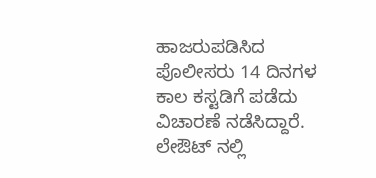ಹಾಜರುಪಡಿಸಿದ ಪೊಲೀಸರು 14 ದಿನಗಳ ಕಾಲ ಕಸ್ಟಡಿಗೆ ಪಡೆದು ವಿಚಾರಣೆ ನಡೆಸಿದ್ದಾರೆ. ಲೇಔಟ್‌ ನಲ್ಲಿ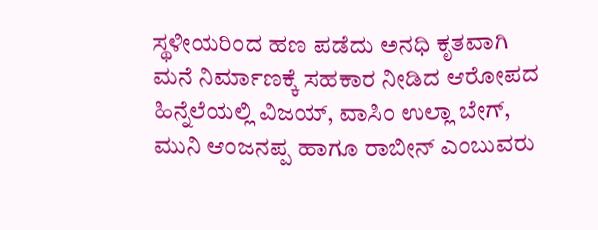ಸ್ಥಳೀಯರಿಂದ ಹಣ ಪಡೆದು ಅನಧಿ ಕೃತವಾಗಿ ಮನೆ ನಿರ್ಮಾಣಕ್ಕೆ ಸಹಕಾರ ನೀಡಿದ ಆರೋಪದ ಹಿನ್ನೆಲೆಯಲ್ಲಿ ವಿಜಯ್‌, ವಾಸಿಂ ಉಲ್ಲಾ ಬೇಗ್‌, ಮುನಿ ಆಂಜನಪ್ಪ ಹಾಗೂ ರಾಬೀನ್‌ ಎಂಬುವರು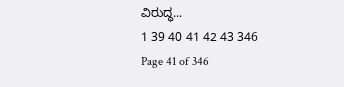ವಿರುದ್ಧ...
1 39 40 41 42 43 346
Page 41 of 346